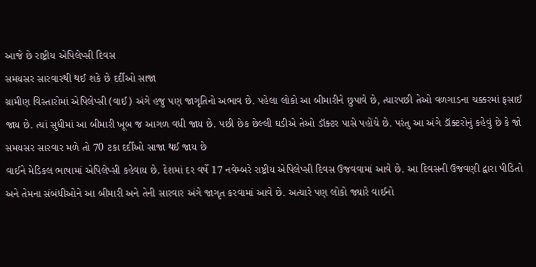આજે છે રાષ્ટ્રીય એપિલેપ્સી દિવસ
સમયસર સારવારથી થઈ શકે છે દર્દીઓ સાજા
ગ્રામીણ વિસ્તારોમાં એપિલેપ્સી (વાઈ) અંગે હજુ પણ જાગૃતિનો અભાવ છે. પહેલા લોકો આ બીમારીને છુપાવે છે, ત્યારપછી તેઓ વળગાડના ચક્કરમાં ફસાઈ જાય છે. ત્યાં સુધીમાં આ બીમારી ખૂબ જ આગળ વધી જાય છે. પછી છેક છેલ્લી ઘડીએ તેઓ ડૉક્ટર પાસે પહોંચે છે. પરંતુ આ અંગે ડૉક્ટરોનું કહેવું છે કે જો સમયસર સારવાર મળે તો 70 ટકા દર્દીઓ સાજા થઈ જાય છે
વાઈને મેડિકલ ભાષામાં એપિલેપ્સી કહેવાય છે. દેશમાં દર વર્ષે 17 નવેમ્બરે રાષ્ટ્રીય એપિલેપ્સી દિવસ ઉજવવામાં આવે છે. આ દિવસની ઉજવણી દ્વારા પીડિતો અને તેમના સંબંધીઓને આ બીમારી અને તેની સારવાર અંગે જાગૃત કરવામાં આવે છે. અત્યારે પણ લોકો જ્યારે વાઈનો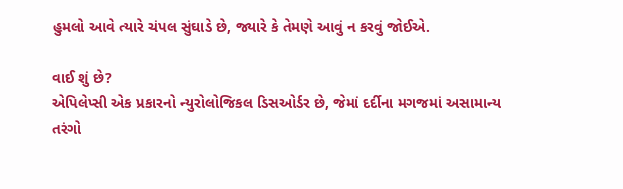હુમલો આવે ત્યારે ચંપલ સુંઘાડે છે, જ્યારે કે તેમણે આવું ન કરવું જોઈએ.

વાઈ શું છે?
એપિલેપ્સી એક પ્રકારનો ન્યુરોલોજિકલ ડિસઓર્ડર છે, જેમાં દર્દીના મગજમાં અસામાન્ય તરંગો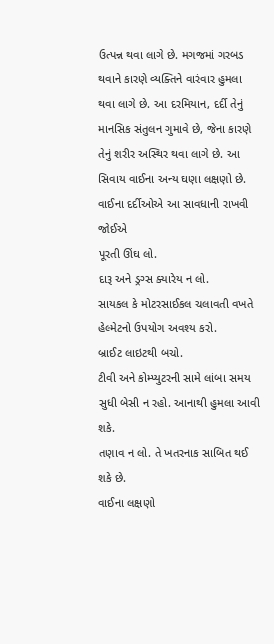ઉત્પન્ન થવા લાગે છે. મગજમાં ગરબડ થવાને કારણે વ્યક્તિને વારંવાર હુમલા થવા લાગે છે. આ દરમિયાન, દર્દી તેનું માનસિક સંતુલન ગુમાવે છે, જેના કારણે તેનું શરીર અસ્થિર થવા લાગે છે. આ સિવાય વાઈના અન્ય ઘણા લક્ષણો છે.
વાઈના દર્દીઓએ આ સાવધાની રાખવી જોઈએ
પૂરતી ઊંઘ લો.
દારૂ અને ડ્રગ્સ ક્યારેય ન લો.
સાયકલ કે મોટરસાઈકલ ચલાવતી વખતે હેલ્મેટનો ઉપયોગ અવશ્ય કરો.
બ્રાઈટ લાઇટથી બચો.
ટીવી અને કોમ્પ્યુટરની સામે લાંબા સમય સુધી બેસી ન રહો. આનાથી હુમલા આવી શકે.
તણાવ ન લો. તે ખતરનાક સાબિત થઈ શકે છે.
વાઈના લક્ષણો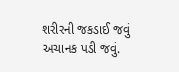શરીરની જકડાઈ જવું
અચાનક પડી જવું.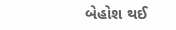બેહોશ થઈ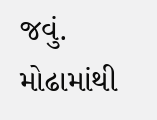જવું.
મોઢામાંથી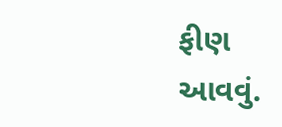ફીણ આવવું.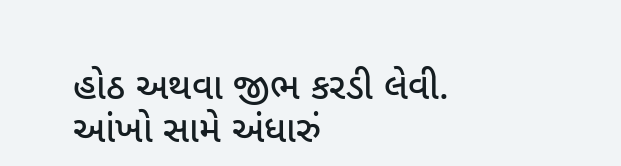હોઠ અથવા જીભ કરડી લેવી.
આંખો સામે અંધારું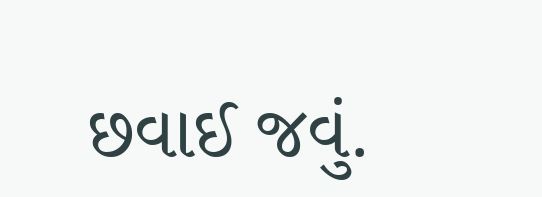છવાઈ જવું.